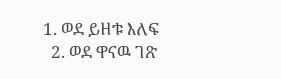1. ወደ ይዘቱ እለፍ
  2. ወደ ዋናዉ ገጽ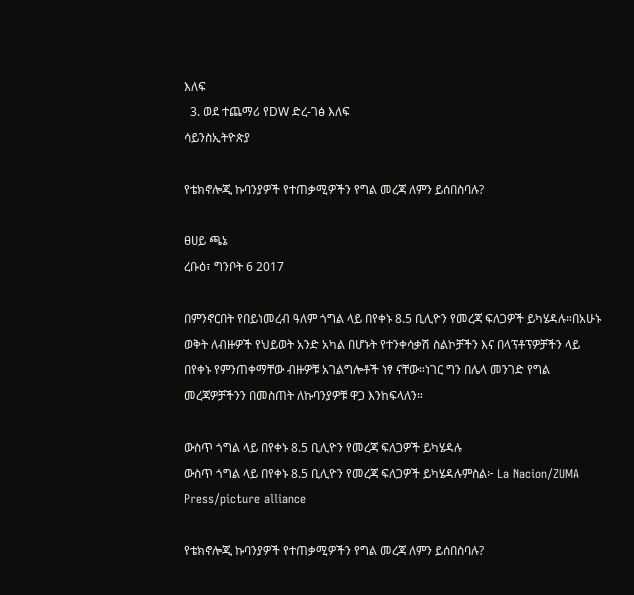እለፍ
  3. ወደ ተጨማሪ የDW ድረ-ገፅ እለፍ
ሳይንስኢትዮጵያ

የቴክኖሎጂ ኩባንያዎች የተጠቃሚዎችን የግል መረጃ ለምን ይሰበስባሉ?

ፀሀይ ጫኔ
ረቡዕ፣ ግንቦት 6 2017

በምንኖርበት የበይነመረብ ዓለም ጎግል ላይ በየቀኑ 8.5 ቢሊዮን የመረጃ ፍለጋዎች ይካሄዳሉ።በአሁኑ ወቅት ለብዙዎች የህይወት አንድ አካል በሆኑት የተንቀሳቃሽ ስልኮቻችን እና በላፕቶፕዎቻችን ላይ በየቀኑ የምንጠቀማቸው ብዙዎቹ አገልግሎቶች ነፃ ናቸው።ነገር ግን በሌላ መንገድ የግል መረጃዎቻችንን በመስጠት ለኩባንያዎቹ ዋጋ እንከፍላለን።

ውስጥ ጎግል ላይ በየቀኑ 8.5 ቢሊዮን የመረጃ ፍለጋዎች ይካሄዳሉ
ውስጥ ጎግል ላይ በየቀኑ 8.5 ቢሊዮን የመረጃ ፍለጋዎች ይካሄዳሉምስል፦ La Nacion/ZUMA Press/picture alliance

የቴክኖሎጂ ኩባንያዎች የተጠቃሚዎችን የግል መረጃ ለምን ይሰበስባሉ?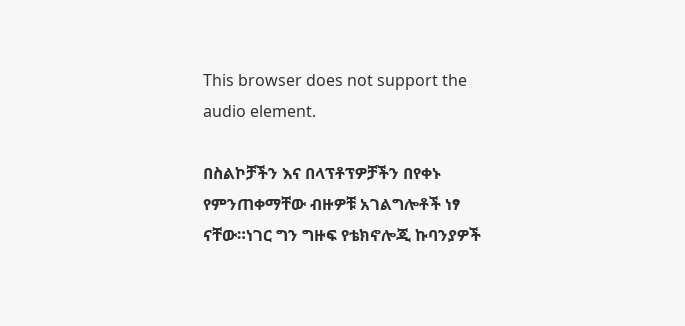This browser does not support the audio element.

በስልኮቻችን እና በላፕቶፕዎቻችን በየቀኑ የምንጠቀማቸው ብዙዎቹ አገልግሎቶች ነፃ ናቸው።ነገር ግን ግዙፍ የቴክኖሎጂ ኩባንያዎች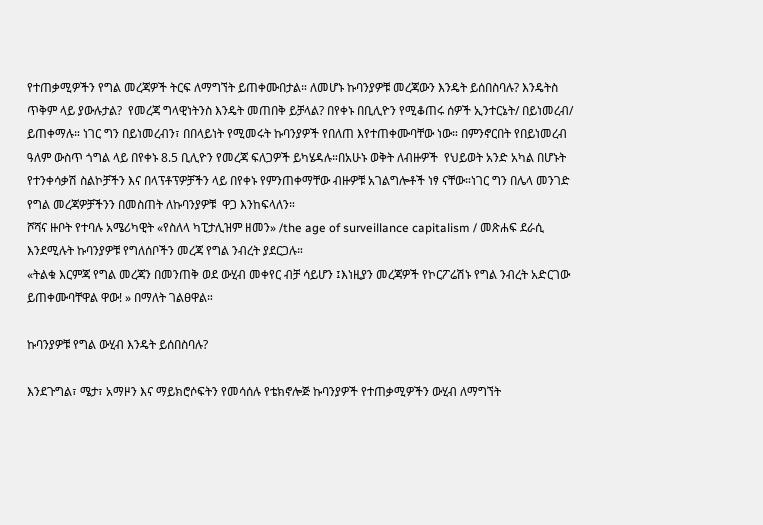የተጠቃሚዎችን የግል መረጃዎች ትርፍ ለማግኘት ይጠቀሙበታል። ለመሆኑ ኩባንያዎቹ መረጃውን እንዴት ይሰበስባሉ? እንዴትስ ጥቅም ላይ ያውሉታል?  የመረጃ ግላዊነትንስ እንዴት መጠበቅ ይቻላል? በየቀኑ በቢሊዮን የሚቆጠሩ ሰዎች ኢንተርኔት/ በይነመረብ/ ይጠቀማሉ። ነገር ግን በይነመረብን፣ በበላይነት የሚመሩት ኩባንያዎች የበለጠ እየተጠቀሙባቸው ነው። በምንኖርበት የበይነመረብ ዓለም ውስጥ ጎግል ላይ በየቀኑ 8.5 ቢሊዮን የመረጃ ፍለጋዎች ይካሄዳሉ።በአሁኑ ወቅት ለብዙዎች  የህይወት አንድ አካል በሆኑት  የተንቀሳቃሽ ስልኮቻችን እና በላፕቶፕዎቻችን ላይ በየቀኑ የምንጠቀማቸው ብዙዎቹ አገልግሎቶች ነፃ ናቸው።ነገር ግን በሌላ መንገድ የግል መረጃዎቻችንን በመስጠት ለኩባንያዎቹ  ዋጋ እንከፍላለን።
ሾሻና ዙቦት የተባሉ አሜሪካዊት «የስለላ ካፒታሊዝም ዘመን» /the age of surveillance capitalism / መጽሐፍ ደራሲ እንደሚሉት ኩባንያዎቹ የግለሰቦችን መረጃ የግል ንብረት ያደርጋሉ።
«ትልቁ እርምጃ የግል መረጃን በመንጠቅ ወደ ውሂብ መቀየር ብቻ ሳይሆን ፤እነዚያን መረጃዎች የኮርፖሬሽኑ የግል ንብረት አድርገው  ይጠቀሙባቸዋል ዋው! » በማለት ገልፀዋል።

ኩባንያዎቹ የግል ውሂብ እንዴት ይሰበስባሉ?

እንደጉግል፣ ሜታ፣ አማዞን እና ማይክሮሶፍትን የመሳሰሉ የቴክኖሎጅ ኩባንያዎች የተጠቃሚዎችን ውሂብ ለማግኘት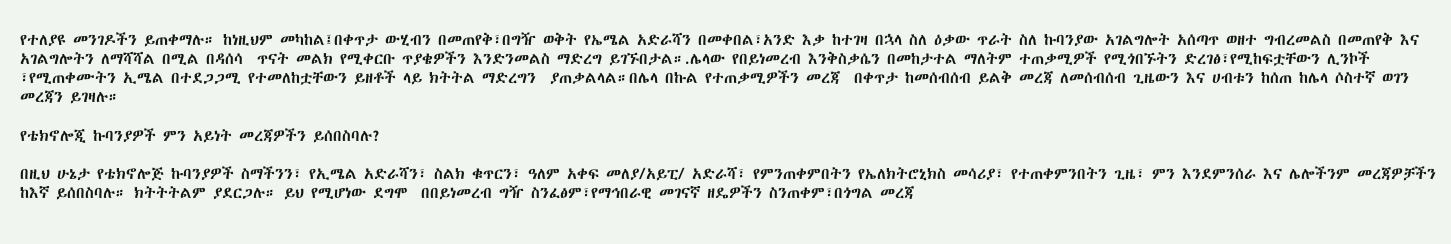የተለያዩ መንገዶችን ይጠቀማሉ። ከነዚህም መካከል፤በቀጥታ ውሂብን በመጠየቅ፣በግዥ ወቅት የኤሜል አድራሻን በመቀበል፣አንድ እቃ ከተገዛ በኋላ ስለ ዕቃው ጥራት ስለ ኩባንያው አገልግሎት አሰጣጥ ወዘተ ግብረመልስ በመጠየቅ እና አገልግሎትን ለማሻሻል በሚል በዳሰሳ  ጥናት መልክ የሚቀርቡ ጥያቄዎችን እንድንመልስ ማድረግ ይገኙበታል።.ሌላው የበይነመረብ እንቅስቃሴን በመከታተል ማለትም ተጠቃሚዎች የሚጎበኙትን ድረገፅ፣የሚከፍቷቸውን ሊንኮች ፣የሚጠቀሙትን ኢሜል በተደጋጋሚ የተመለከቷቸውን ይዘቶች ላይ ክትትል ማድረግን  ያጠቃልላል።በሌላ በኩል የተጠቃሚዎችን መረጃ  በቀጥታ ከመሰብሰብ ይልቅ መረጃ ለመሰብሰብ ጊዜውን እና ሀብቱን ከሰጠ ከሌላ ሶስተኛ ወገን  መረጃን ይገዛሉ።

የቴክኖሎጂ ኩባንያዎች ምን አይነት መረጃዎችን ይሰበስባሉ?

በዚህ ሁኔታ የቴክኖሎጅ ኩባንያዎች ስማችንን፣ የኢሜል አድራሻን፣ ስልክ ቁጥርን፣ ዓለም አቀፍ መለያ/አይፒ/ አድራሻ፣ የምንጠቀምበትን የኤለክትሮኒክስ መሳሪያ፣ የተጠቀምንበትን ጊዜ፣ ምን እንደምንሰራ እና ሌሎችንም መረጃዎቻችን ከእኛ ይሰበስባሉ። ክትትትልም ያደርጋሉ። ይህ የሚሆነው ደግሞ  በበይነመረብ ግዥ ስንፈፅም፣የማኅበራዊ መገናኛ ዘዴዎችን ስንጠቀም፣በጎግል መረጃ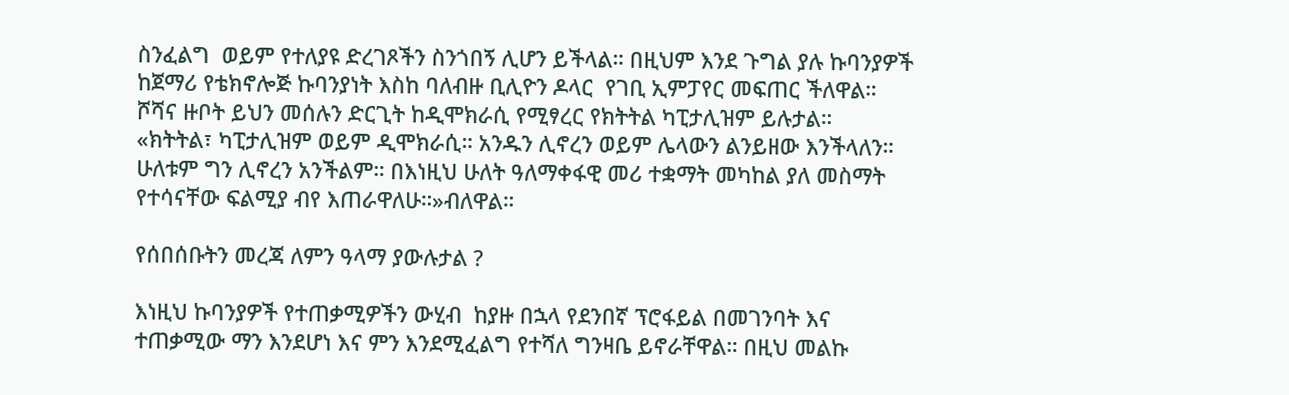ስንፈልግ  ወይም የተለያዩ ድረገጾችን ስንጎበኝ ሊሆን ይችላል። በዚህም እንደ ጉግል ያሉ ኩባንያዎች ከጀማሪ የቴክኖሎጅ ኩባንያነት እስከ ባለብዙ ቢሊዮን ዶላር  የገቢ ኢምፓየር መፍጠር ችለዋል።
ሾሻና ዙቦት ይህን መሰሉን ድርጊት ከዲሞክራሲ የሚፃረር የክትትል ካፒታሊዝም ይሉታል።
«ክትትል፣ ካፒታሊዝም ወይም ዲሞክራሲ። አንዱን ሊኖረን ወይም ሌላውን ልንይዘው እንችላለን። ሁለቱም ግን ሊኖረን አንችልም። በእነዚህ ሁለት ዓለማቀፋዊ መሪ ተቋማት መካከል ያለ መስማት የተሳናቸው ፍልሚያ ብየ እጠራዋለሁ።»ብለዋል።

የሰበሰቡትን መረጃ ለምን ዓላማ ያውሉታል ?

እነዚህ ኩባንያዎች የተጠቃሚዎችን ውሂብ  ከያዙ በኋላ የደንበኛ ፕሮፋይል በመገንባት እና ተጠቃሚው ማን እንደሆነ እና ምን እንደሚፈልግ የተሻለ ግንዛቤ ይኖራቸዋል። በዚህ መልኩ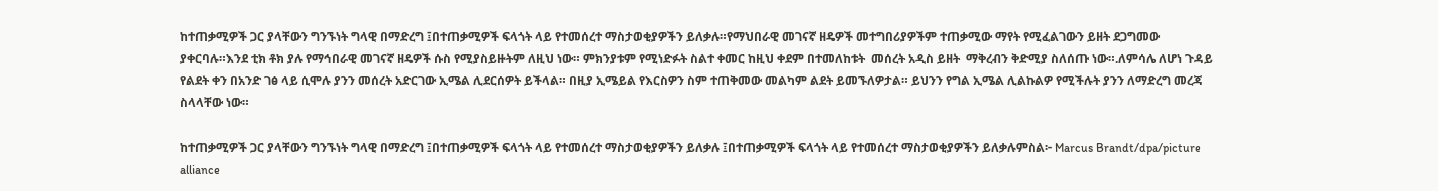ከተጠቃሚዎች ጋር ያላቸውን ግንኙነት ግላዊ በማድረግ ፤በተጠቃሚዎች ፍላጎት ላይ የተመሰረተ ማስታወቂያዎችን ይለቃሉ።የማህበራዊ መገናኛ ዘዴዎች መተግበሪያዎችም ተጠቃሚው ማየት የሚፈልገውን ይዘት ደጋግመው ያቀርባሉ።እንደ ቲክ ቶክ ያሉ የማኅበራዊ መገናኛ ዘዴዎች ሱስ የሚያስይዙትም ለዚህ ነው። ምክንያቱም የሚነድፉት ስልተ ቀመር ከዚህ ቀደም በተመለከቱት  መሰረት አዲስ ይዘት  ማቅረብን ቅድሚያ ስለሰጡ ነው።.ለምሳሌ ለሆነ ጉዳይ የልደት ቀን በአንድ ገፅ ላይ ሲሞሉ ያንን መሰረት አድርገው ኢሜል ሊደርሰዎት ይችላል። በዚያ ኢሜይል የእርስዎን ስም ተጠቅመው መልካም ልደት ይመኙለዎታል። ይህንን የግል ኢሜል ሊልኩልዎ የሚችሉት ያንን ለማድረግ መረጃ ስላላቸው ነው።

ከተጠቃሚዎች ጋር ያላቸውን ግንኙነት ግላዊ በማድረግ ፤በተጠቃሚዎች ፍላጎት ላይ የተመሰረተ ማስታወቂያዎችን ይለቃሉ ፤በተጠቃሚዎች ፍላጎት ላይ የተመሰረተ ማስታወቂያዎችን ይለቃሉምስል፦ Marcus Brandt/dpa/picture alliance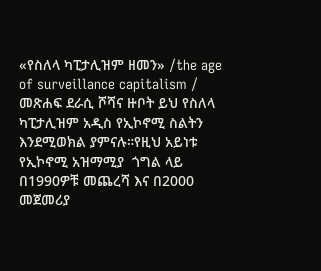«የስለላ ካፒታሊዝም ዘመን» /the age of surveillance capitalism / መጽሐፍ ደራሲ ሾሻና ዙቦት ይህ የስለላ ካፒታሊዝም አዲስ የኢኮኖሚ ስልትን እንደሚወክል ያምናሉ።የዚህ አይነቱ የኢኮኖሚ አዝማሚያ  ጎግል ላይ በ1990ዎቹ መጨረሻ እና በ2000 መጀመሪያ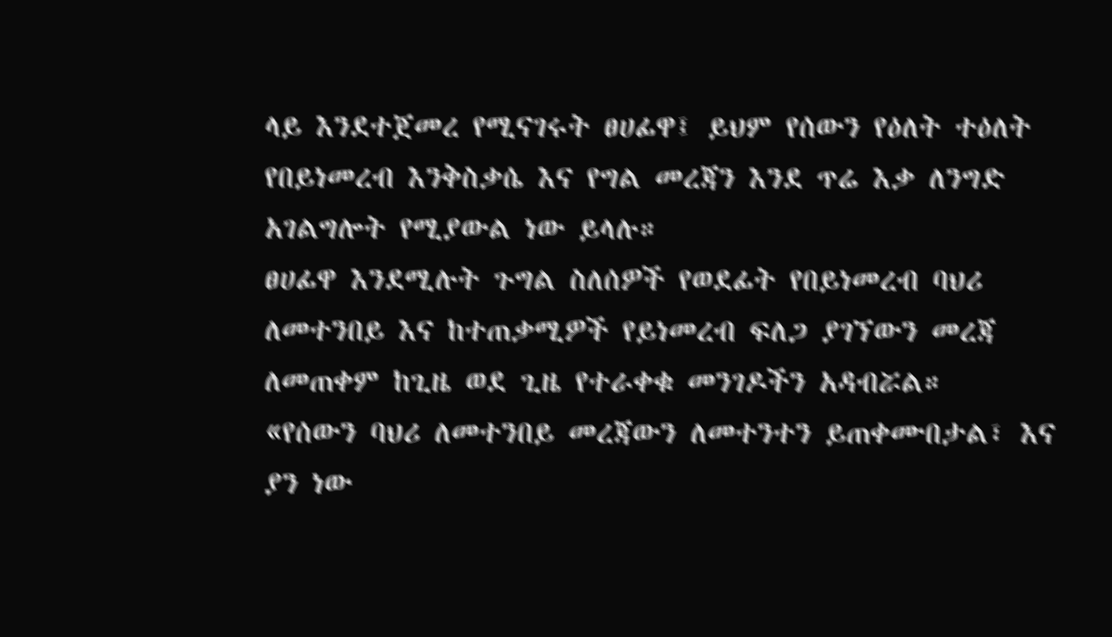ላይ እንደተጀመረ የሚናገሩት ፀሀፊዋ፤ ይህም የሰውን የዕለት ተዕለት የበይነመረብ እንቅስቃሴ እና የግል መረጃን እንደ ጥሬ እቃ ለንግድ አገልግሎት የሚያውል ነው ይላሉ።
ፀሀፊዋ እንደሚሉት ጉግል ስለሰዎች የወደፊት የበይነመረብ ባህሪ ለመተንበይ እና ከተጠቃሚዎች የይነመረብ ፍለጋ ያገኘውን መረጃ ለመጠቀም ከጊዜ ወደ ጊዜ የተራቀቁ መንገዶችን አዳብሯል።
«የሰውን ባህሪ ለመተንበይ መረጃውን ለመተንተን ይጠቀሙበታል፣ እና ያን ነው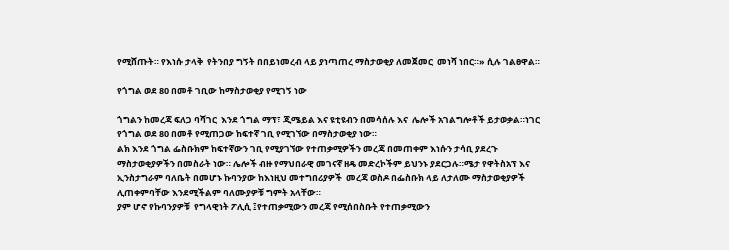የሚሸጡት። የእነሱ ታላቅ  የትንበያ ግኝት በበይነመረብ ላይ ያነጣጠረ ማስታወቂያ ለመጀመር  መነሻ ነበር።» ሲሉ ገልፀዋል።

የጎግል ወደ 80 በመቶ ገቢው ከማስታወቂያ የሚገኝ ነው

ጎግልን ከመረጃ ፍለጋ ባሻገር  እንደ ጎግል ማፕ፣ ጂሜይል እና ዩቲዩብን በመሳሰሉ እና  ሌሎች አገልግሎቶች ይታወቃል።ነገር የጎግል ወደ 80 በመቶ የሚጠጋው ከፍተኛ ገቢ የሚገኘው በማስታወቂያ ነው።
ልክ እንደ ጎግል ፌስቡክም ከፍተኛውን ገቢ የሚያገኘው የተጠቃሚዎችን መረጃ በመጠቀም እነሱን ታሳቢ ያደረጉ ማስታወቂያዎችን በመስራት ነው። ሌሎች ብዙ የማህበራዊ መገናኛ ዘዴ መድረኮችም ይህንኑ ያደርጋሉ።ሜታ የዋትስአፕ እና ኢንስታግራም ባለቤት በመሆኑ ኩባንያው ከእነዚህ መተግበሪያዎች  መረጃ ወስዶ በፌስቡክ ላይ ለታለሙ ማስታወቂያዎች ሊጠቀምባቸው እንደሚችልም ባለሙያዎቹ ግምት አላቸው።
ያም ሆኖ የኩባንያዎቹ  የግላዊነት ፖሊሲ ፤የተጠቃሚውን መረጃ የሚሰበስቡት የተጠቃሚውን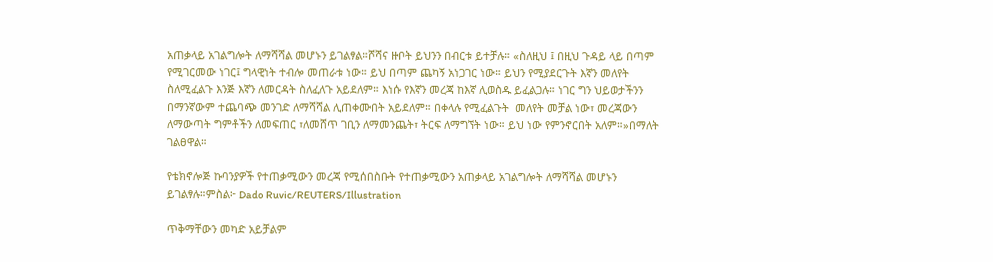አጠቃላይ አገልግሎት ለማሻሻል መሆኑን ይገልፃል።ሾሻና ዙቦት ይህንን በብርቱ ይተቻሉ። «ስለዚህ ፤ በዚህ ጉዳይ ላይ በጣም የሚገርመው ነገር፤ ግላዊነት ተብሎ መጠራቱ ነው። ይህ በጣም ጨካኝ አነጋገር ነው። ይህን የሚያደርጉት እኛን መለየት ስለሚፈልጉ እንጅ እኛን ለመርዳት ስለፈለጉ አይደለም። እነሱ የእኛን መረጃ ከእኛ ሊወስዱ ይፈልጋሉ። ነገር ግን ህይወታችንን በማንኛውም ተጨባጭ መንገድ ለማሻሻል ሊጠቀሙበት አይደለም። በቀላሉ የሚፈልጉት  መለየት መቻል ነው፣ መረጃውን ለማውጣት ግምቶችን ለመፍጠር ፣ለመሸጥ ገቢን ለማመንጨት፣ ትርፍ ለማግኘት ነው። ይህ ነው የምንኖርበት አለም።»በማለት ገልፀዋል።

የቴክኖሎጅ ኩባንያዎች የተጠቃሚውን መረጃ የሚሰበስቡት የተጠቃሚውን አጠቃላይ አገልግሎት ለማሻሻል መሆኑን ይገልፃሉ።ምስል፦ Dado Ruvic/REUTERS/Illustration

ጥቅማቸውን መካድ አይቻልም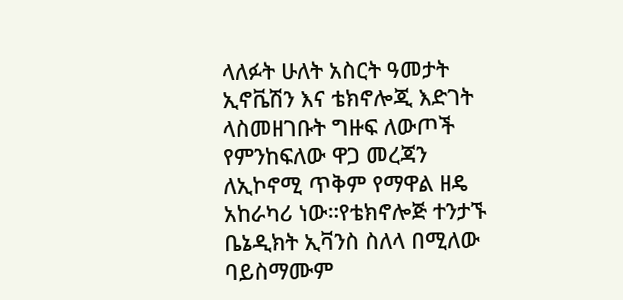ላለፉት ሁለት አስርት ዓመታት ኢኖቬሽን እና ቴክኖሎጂ እድገት ላስመዘገቡት ግዙፍ ለውጦች የምንከፍለው ዋጋ መረጃን ለኢኮኖሚ ጥቅም የማዋል ዘዴ አከራካሪ ነው።የቴክኖሎጅ ተንታኙ ቤኔዲክት ኢቫንስ ስለላ በሚለው ባይስማሙም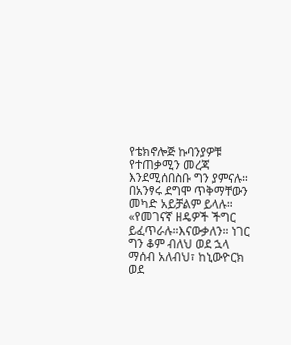የቴክኖሎጅ ኩባንያዎቹ የተጠቃሚን መረጃ እንደሚሰበስቡ ግን ያምናሉ። በአንፃሩ ደግሞ ጥቅማቸውን መካድ አይቻልም ይላሉ።  «የመገናኛ ዘዴዎች ችግር ይፈጥራሉ።እናውቃለን። ነገር ግን ቆም ብለህ ወደ ኋላ ማሰብ አለብህ፣ ከኒውዮርክ ወደ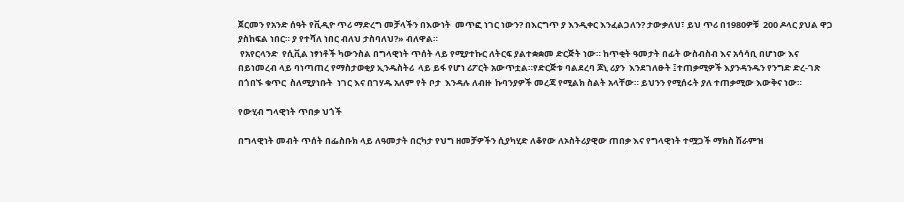ጀርመን የአንድ ሰዓት የቪዲዮ ጥሪ ማድረግ መቻላችን በእውነት  መጥፎ ነገር ነውን? በእርግጥ ያ እንዲቀር እንፈልጋለን? ታውቃለህ፣ ይህ ጥሪ በ1980ዎቹ  200 ዶላር ያህል ዋጋ ያስከፍል ነበር። ያ የተሻለ ነበር ብለህ ታስባለህ?» ብለዋል።
 የአየርላንድ  የሲቪል ነፃነቶች ካውንስል በግላዊነት ጥሰት ላይ የሚያተኩር ለትርፍ ያልተቋቋመ ድርጅት ነው። ከጥቂት ዓመታት በፊት ውስብስብ እና አሳሳቢ በሆነው እና በይነመረብ ላይ ባነጣጠረ የማስታወቂያ ኢንዱስትሪ  ላይ ይፋ የሆነ ሪፖርት አውጥቷል።የድርጅቱ ባልደረባ ጆኒ ሪያን  እንደገለፁት ፤ተጠቃሚዎች እያንዳንዱን የንግድ ድረ-ገጽ በጎበኙ ቁጥር  ስለሚያነቡት  ነገር እና በገሃዱ አለም የት ቦታ  እንዳሉ ለብዙ  ኩባንያዎች መረጃ የሚልክ ስልት አላቸው። ይህንን የሚሰሩት ያለ ተጠቃሚው እውቅና ነው።

የውሂብ ግላዊነት ጥበቃ ህጎች

በግላዊነት መብት ጥሰት በፌስቡክ ላይ ለዓመታት በርካታ የህግ ዘመቻዎችን ሲያካሂድ ለቆየው ለኦስትሪያዊው ጠበቃ እና የግላዊነት ተሟጋች ማክስ ሽራምዝ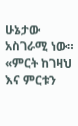ሁኔታው አስገራሚ ነው። «ምርት ከገዛህ እና ምርቱን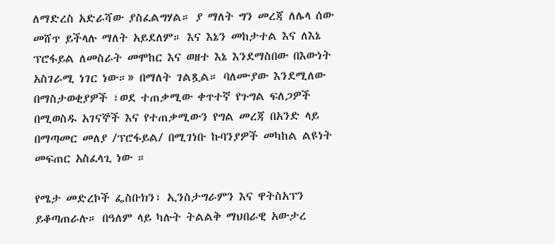ለማድረስ አድራሻው ያስፈልግሃል። ያ ማለት ግን መረጃ ለሌላ ሰው መሸጥ ይችላሉ ማለት አይደለም። እና እኔን መከታተል እና ለእኔ ፕሮፋይል ለመስራት መሞከር እና ወዘተ እኔ እንደማስበው በእውነት አስገራሚ ነገር ነው።» በማለት ገልጿል። ባለሙያው እንደሚለው በማስታወቂያዎች ፣ወደ ተጠቃሚው ቀጥተኛ የጉግል ፍለጋዎች በሚወስዱ አገናኞች እና የተጠቃሚውን የግል መረጃ በአንድ ላይ በማጣመር መለያ /ፕሮፋይል/ በሚገነቡ ኩባንያዎች መካከል ልዩነት መፍጠር አስፈላጊ ነው ።

የሜታ መድረኮች ፌስቡክን፣ ኢንስታግራምን እና ዋትስአፕን ይቆጣጠራሉ። በዓለም ላይ ካሉት ትልልቅ ማህበራዊ አውታረ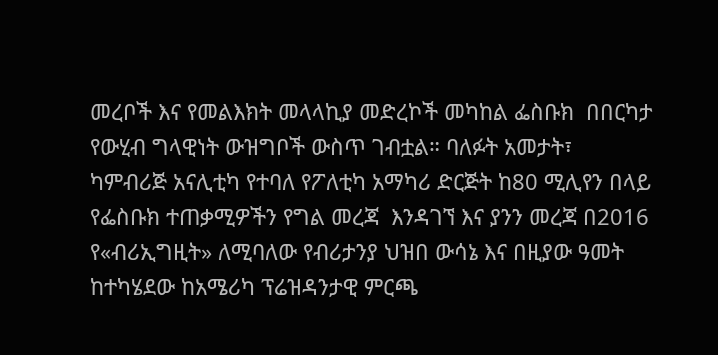መረቦች እና የመልእክት መላላኪያ መድረኮች መካከል ፌስቡክ  በበርካታ የውሂብ ግላዊነት ውዝግቦች ውስጥ ገብቷል። ባለፉት አመታት፣ ካምብሪጅ አናሊቲካ የተባለ የፖለቲካ አማካሪ ድርጅት ከ80 ሚሊየን በላይ የፌስቡክ ተጠቃሚዎችን የግል መረጃ  እንዳገኘ እና ያንን መረጃ በ2016 የ«ብሪኢግዚት» ለሚባለው የብሪታንያ ህዝበ ውሳኔ እና በዚያው ዓመት ከተካሄደው ከአሜሪካ ፕሬዝዳንታዊ ምርጫ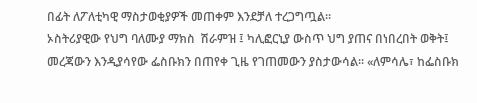በፊት ለፖለቲካዊ ማስታወቂያዎች መጠቀም እንደቻለ ተረጋግጧል።
ኦስትሪያዊው የህግ ባለሙያ ማክስ  ሽራምዝ ፤ ካሊፎርኒያ ውስጥ ህግ ያጠና በነበረበት ወቅት፤ መረጃውን እንዲያሳየው ፌስቡክን በጠየቀ ጊዜ የገጠመውን ያስታውሳል። «ለምሳሌ፣ ከፌስቡክ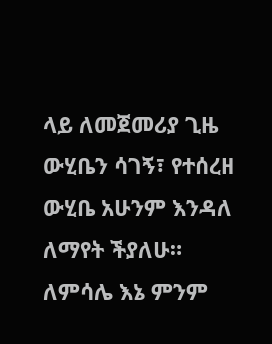ላይ ለመጀመሪያ ጊዜ ውሂቤን ሳገኝ፣ የተሰረዘ ውሂቤ አሁንም እንዳለ ለማየት ችያለሁ። ለምሳሌ እኔ ምንም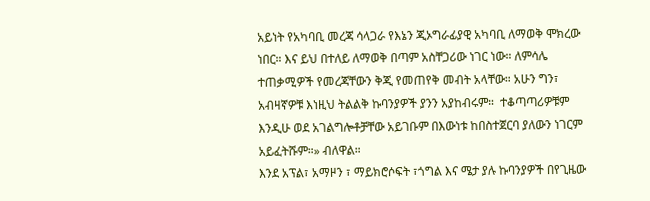አይነት የአካባቢ መረጃ ሳላጋራ የእኔን ጂኦግራፊያዊ አካባቢ ለማወቅ ሞክረው ነበር። እና ይህ በተለይ ለማወቅ በጣም አስቸጋሪው ነገር ነው። ለምሳሌ ተጠቃሚዎች የመረጃቸውን ቅጂ የመጠየቅ መብት አላቸው። አሁን ግን፣ አብዛኛዎቹ እነዚህ ትልልቅ ኩባንያዎች ያንን አያከብሩም።  ተቆጣጣሪዎቹም እንዲሁ ወደ አገልግሎቶቻቸው አይገቡም በእውነቱ ከበስተጀርባ ያለውን ነገርም አይፈትሹም።» ብለዋል።
እንደ አፕል፣ አማዞን ፣ ማይክሮሶፍት ፣ጎግል እና ሜታ ያሉ ኩባንያዎች በየጊዜው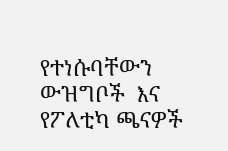የተነሱባቸውን ውዝግቦች  እና የፖለቲካ ጫናዎች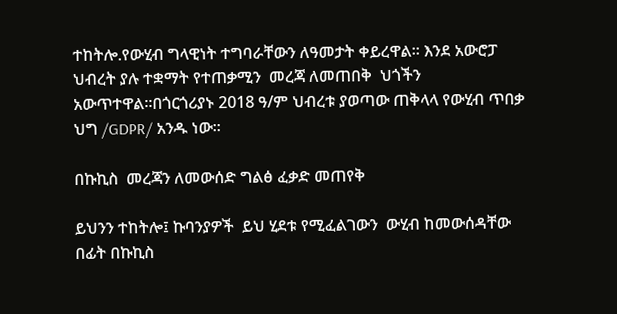ተከትሎ.የውሂብ ግላዊነት ተግባራቸውን ለዓመታት ቀይረዋል። እንደ አውሮፓ ህብረት ያሉ ተቋማት የተጠቃሚን  መረጃ ለመጠበቅ  ህጎችን አውጥተዋል።በጎርጎሪያኑ 2018 ዓ/ም ህብረቱ ያወጣው ጠቅላላ የውሂብ ጥበቃ ህግ /GDPR/ አንዱ ነው።

በኩኪስ  መረጃን ለመውሰድ ግልፅ ፈቃድ መጠየቅ

ይህንን ተከትሎ፤ ኩባንያዎች  ይህ ሂደቱ የሚፈልገውን  ውሂብ ከመውሰዳቸው በፊት በኩኪስ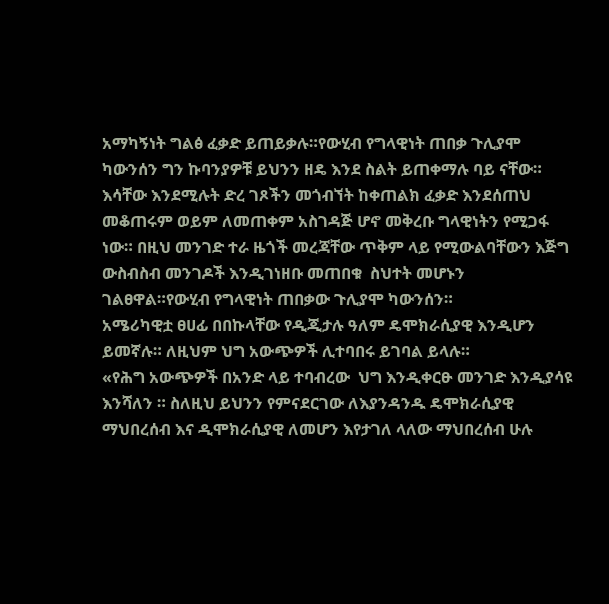አማካኝነት ግልፅ ፈቃድ ይጠይቃሉ።የውሂብ የግላዊነት ጠበቃ ጉሊያሞ ካውንሰን ግን ኩባንያዎቹ ይህንን ዘዴ እንደ ስልት ይጠቀማሉ ባይ ናቸው። እሳቸው እንደሚሉት ድረ ገጾችን መጎብኘት ከቀጠልክ ፈቃድ እንደሰጠህ መቆጠሩም ወይም ለመጠቀም አስገዳጅ ሆኖ መቅረቡ ግላዊነትን የሚጋፋ ነው። በዚህ መንገድ ተራ ዜጎች መረጃቸው ጥቅም ላይ የሚውልባቸውን እጅግ ውስብስብ መንገዶች እንዲገነዘቡ መጠበቁ  ስህተት መሆኑን ገልፀዋል።የውሂብ የግላዊነት ጠበቃው ጉሊያሞ ካውንሰን።
አሜሪካዊቷ ፀሀፊ በበኩላቸው የዲጂታሉ ዓለም ዴሞክራሲያዊ እንዲሆን ይመኛሉ። ለዚህም ህግ አውጭዎች ሊተባበሩ ይገባል ይላሉ።
«የሕግ አውጭዎች በአንድ ላይ ተባብረው  ህግ እንዲቀርፁ መንገድ እንዲያሳዩ እንሻለን ። ስለዚህ ይህንን የምናደርገው ለእያንዳንዱ ዴሞክራሲያዊ ማህበረሰብ እና ዲሞክራሲያዊ ለመሆን እየታገለ ላለው ማህበረሰብ ሁሉ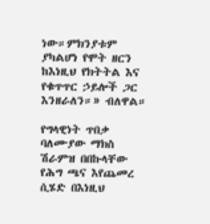ነው።ምክንያቱም ያካልሆነ የሞት ዘርን ከእነዚህ የክትትል እና የቁጥጥር ኃይሎች ጋር እንዘራለን።» ብለዋል።

የግላዊነት ጥበቃ ባለሙያው ማክስ ሽራምዝ በበኩላቸው የሕግ ጫና እየጨመረ ሲሄድ በእነዚህ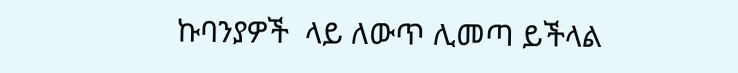ኩባንያዎች  ላይ ለውጥ ሊመጣ ይችላል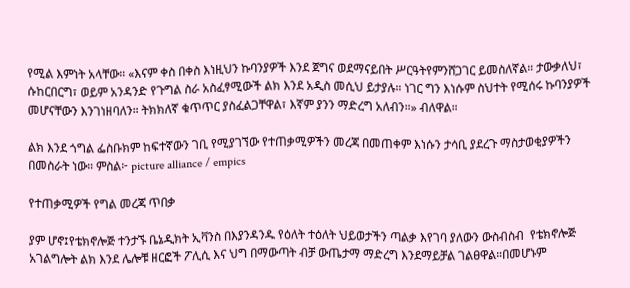የሚል እምነት አላቸው። «እናም ቀስ በቀስ እነዚህን ኩባንያዎች እንደ ጀግና ወደማናይበት ሥርዓትየምንሸጋገር ይመስለኛል። ታውቃለህ፣ ሱከርበርግ፣ ወይም አንዳንድ የጉግል ስራ አስፈፃሚውች ልክ እንደ አዲስ መሲህ ይታያሉ። ነገር ግን እነሱም ስህተት የሚሰሩ ኩባንያዎች መሆናቸውን እንገነዘባለን። ትክክለኛ ቁጥጥር ያስፈልጋቸዋል፣ እኛም ያንን ማድረግ አለብን።» ብለዋል።

ልክ እንደ ጎግል ፌስቡክም ከፍተኛውን ገቢ የሚያገኘው የተጠቃሚዎችን መረጃ በመጠቀም እነሱን ታሳቢ ያደረጉ ማስታወቂያዎችን በመስራት ነው። ምስል፦ picture alliance / empics

የተጠቃሚዎች የግል መረጃ ጥበቃ

ያም ሆኖ፤የቴክኖሎጅ ተንታኙ ቤኔዲክት ኢቫንስ በእያንዳንዱ የዕለት ተዕለት ህይወታችን ጣልቃ እየገባ ያለውን ውስብስብ  የቴክኖሎጅ አገልግሎት ልክ እንደ ሌሎቹ ዘርፎች ፖሊሲ እና ህግ በማውጣት ብቻ ውጤታማ ማድረግ እንደማይቻል ገልፀዋል።በመሆኑም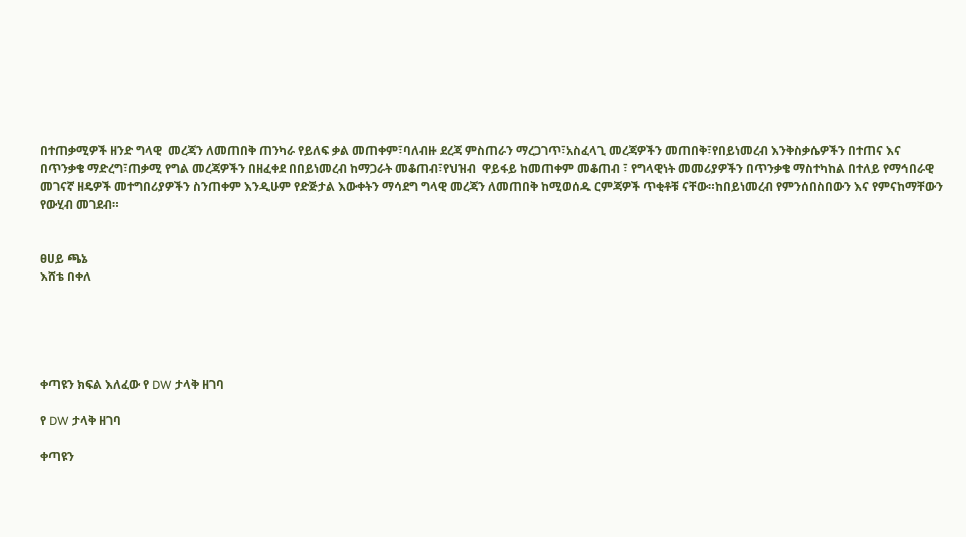በተጠቃሚዎች ዘንድ ግላዊ  መረጃን ለመጠበቅ ጠንካራ የይለፍ ቃል መጠቀም፣ባለብዙ ደረጃ ምስጠራን ማረጋገጥ፣አስፈላጊ መረጃዎችን መጠበቅ፣የበይነመረብ እንቅስቃሴዎችን በተጠና እና በጥንቃቄ ማድረግ፣ጠቃሚ የግል መረጃዎችን በዘፈቀደ በበይነመረብ ከማጋራት መቆጠብ፣የህዝብ  ዋይፋይ ከመጠቀም መቆጠብ ፣ የግላዊነት መመሪያዎችን በጥንቃቄ ማስተካከል በተለይ የማኅበራዊ መገናኛ ዘዴዎች መተግበሪያዎችን ስንጠቀም እንዲሁም የድጅታል እውቀትን ማሳደግ ግላዊ መረጃን ለመጠበቅ ከሚወሰዱ ርምጃዎች ጥቂቶቹ ናቸው።ከበይነመረብ የምንሰበስበውን እና የምናከማቸውን የውሂብ መገደብ።


ፀሀይ ጫኔ
እሸቴ በቀለ





ቀጣዩን ክፍል እለፈው የ DW ታላቅ ዘገባ

የ DW ታላቅ ዘገባ

ቀጣዩን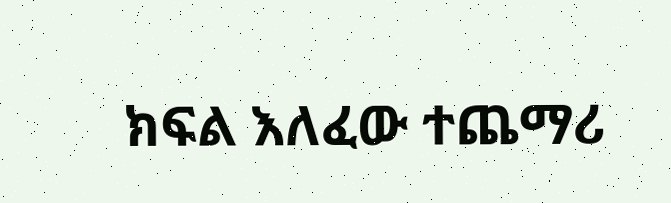ክፍል እለፈው ተጨማሪ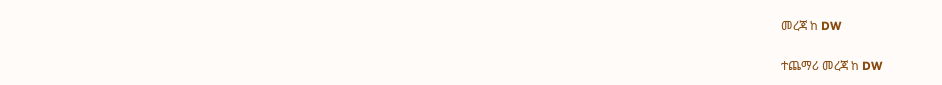መረጃ ከ DW

ተጨማሪ መረጃ ከ DW